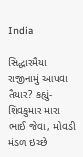India

સિદ્ધારમૈયા રાજીનામું આપવા તૈયાર? કહ્યું- શિવકુમાર મારા ભાઈ જેવા, મોવડી મંડળ ઇચ્છે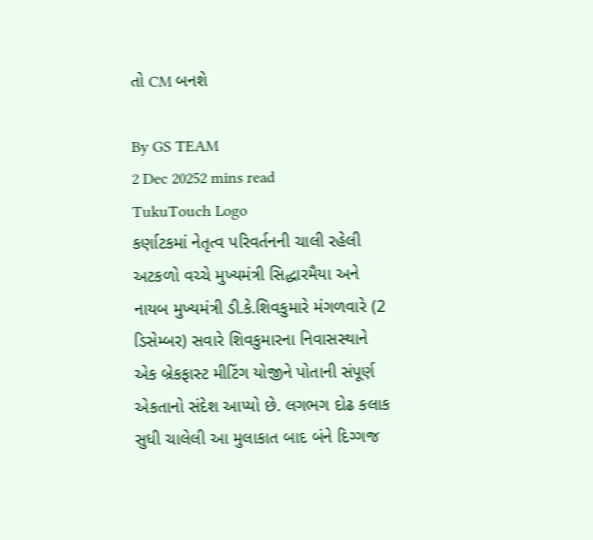તો CM બનશે

By GS TEAM
2 Dec 20252 mins read
TukuTouch Logo
કર્ણાટકમાં નેતૃત્વ પરિવર્તનની ચાલી રહેલી અટકળો વચ્ચે મુખ્યમંત્રી સિદ્ધારમૈયા અને નાયબ મુખ્યમંત્રી ડી.કે.શિવકુમારે મંગળવારે (2 ડિસેમ્બર) સવારે શિવકુમારના નિવાસસ્થાને એક બ્રેકફાસ્ટ મીટિંગ યોજીને પોતાની સંપૂર્ણ એકતાનો સંદેશ આપ્યો છે. લગભગ દોઢ કલાક સુધી ચાલેલી આ મુલાકાત બાદ બંને દિગ્ગજ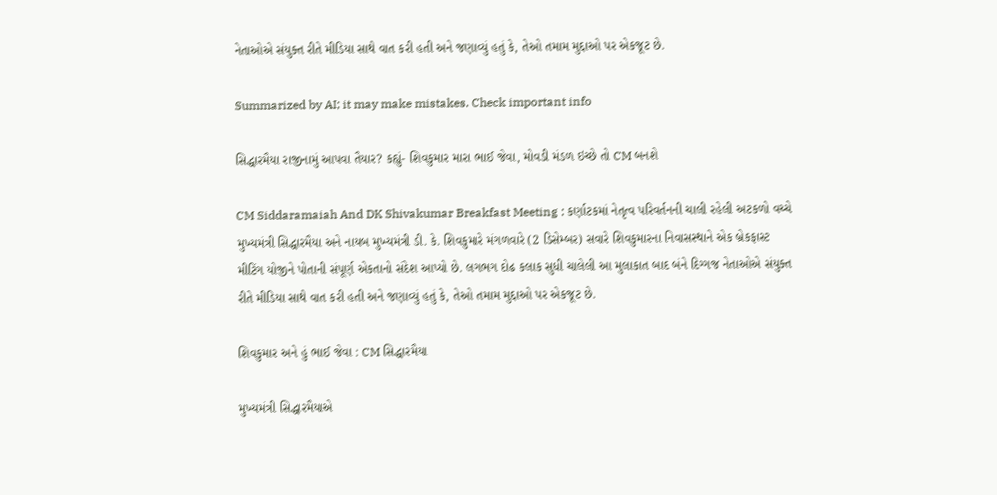નેતાઓએ સંયુક્ત રીતે મીડિયા સાથે વાત કરી હતી અને જણાવ્યું હતું કે, તેઓ તમામ મુદ્દાઓ પર એકજૂટ છે.

Summarized by AI; it may make mistakes. Check important info

સિદ્ધારમૈયા રાજીનામું આપવા તૈયાર? કહ્યું- શિવકુમાર મારા ભાઈ જેવા, મોવડી મંડળ ઇચ્છે તો CM બનશે

CM Siddaramaiah And DK Shivakumar Breakfast Meeting : કર્ણાટકમાં નેતૃત્વ પરિવર્તનની ચાલી રહેલી અટકળો વચ્ચે મુખ્યમંત્રી સિદ્ધારમૈયા અને નાયબ મુખ્યમંત્રી ડી. કે. શિવકુમારે મંગળવારે (2 ડિસેમ્બર) સવારે શિવકુમારના નિવાસસ્થાને એક બ્રેકફાસ્ટ મીટિંગ યોજીને પોતાની સંપૂર્ણ એકતાનો સંદેશ આપ્યો છે. લગભગ દોઢ કલાક સુધી ચાલેલી આ મુલાકાત બાદ બંને દિગ્ગજ નેતાઓએ સંયુક્ત રીતે મીડિયા સાથે વાત કરી હતી અને જણાવ્યું હતું કે, તેઓ તમામ મુદ્દાઓ પર એકજૂટ છે.

શિવકુમાર અને હું ભાઈ જેવા : CM સિદ્ધારમૈયા

મુખ્યમંત્રી સિદ્ધારમૈયાએ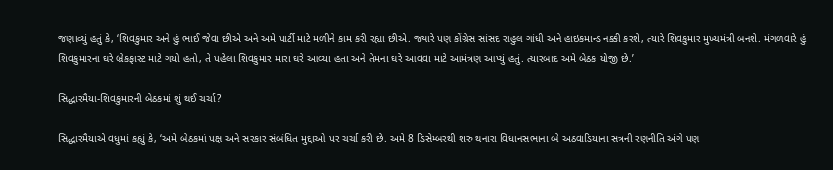જણાવ્યું હતું કે, ‘શિવકુમાર અને હું ભાઈ જેવા છીએ અને અમે પાર્ટી માટે મળીને કામ કરી રહ્યા છીએ. જ્યારે પણ કોંગ્રેસ સાંસદ રાહુલ ગાંધી અને હાઇકમાન્ડ નક્કી કરશે, ત્યારે શિવકુમાર મુખ્યમંત્રી બનશે. મંગળવારે હું શિવકુમારના ઘરે બ્રેકફાસ્ટ માટે ગયો હતો, તે પહેલા શિવકુમાર મારા ઘરે આવ્યા હતા અને તેમના ઘરે આવવા માટે આમંત્રણ આપ્યું હતું. ત્યારબાદ અમે બેઠક યોજી છે.’

સિદ્ધારમૈયા-શિવકુમારની બેઠકમાં શું થઈ ચર્ચા?

સિદ્ધારમૈયાએ વધુમાં કહ્યું કે, ‘અમે બેઠકમાં પક્ષ અને સરકાર સંબંધિત મુદ્દાઓ પર ચર્ચા કરી છે. અમે 8 ડિસેમ્બરથી શરુ થનારા વિધાનસભાના બે અઠવાડિયાના સત્રની રણનીતિ અંગે પણ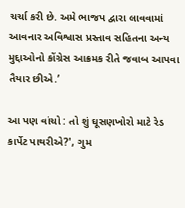ચર્ચા કરી છે. અમે ભાજપ દ્વારા લાવવામાં આવનાર અવિશ્વાસ પ્રસ્તાવ સહિતના અન્ય મુદ્દાઓનો કોંગ્રેસ આક્રમક રીતે જવાબ આપવા તૈયાર છીએ.’

આ પણ વાંચો : તો શું ઘૂસણખોરો માટે રેડ કાર્પેટ પાથરીએ?', ગુમ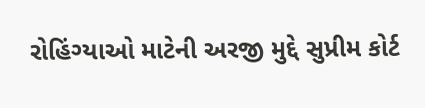રોહિંગ્યાઓ માટેની અરજી મુદ્દે સુપ્રીમ કોર્ટ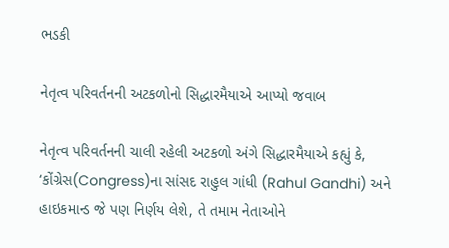ભડકી

નેતૃત્વ પરિવર્તનની અટકળોનો સિદ્ધારમૈયાએ આપ્યો જવાબ

નેતૃત્વ પરિવર્તનની ચાલી રહેલી અટકળો અંગે સિદ્ધારમૈયાએ કહ્યું કે, ‘કોંગ્રેસ(Congress)ના સાંસદ રાહુલ ગાંધી (Rahul Gandhi) અને હાઇકમાન્ડ જે પણ નિર્ણય લેશે, તે તમામ નેતાઓને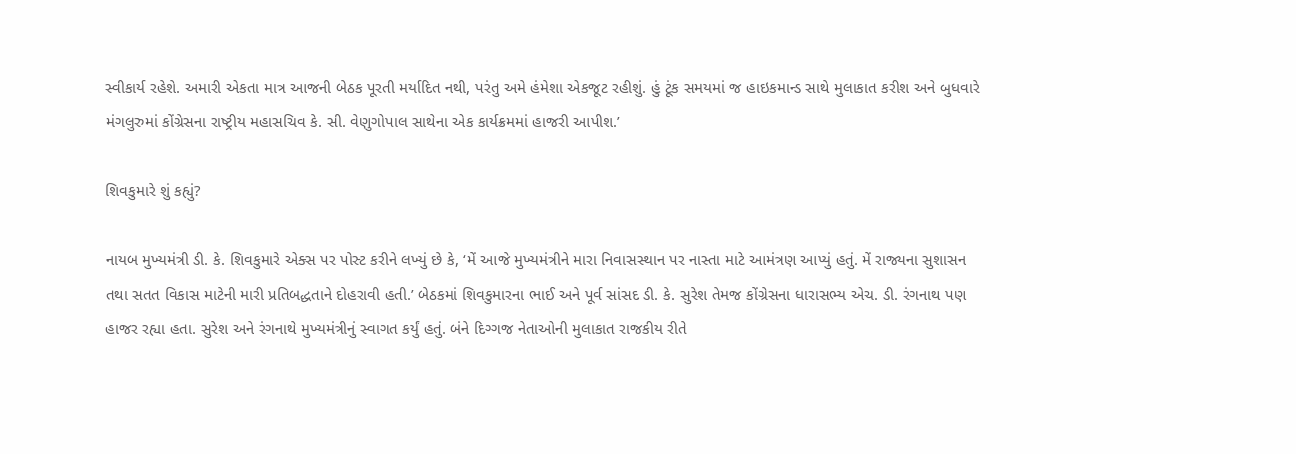સ્વીકાર્ય રહેશે. અમારી એકતા માત્ર આજની બેઠક પૂરતી મર્યાદિત નથી, પરંતુ અમે હંમેશા એકજૂટ રહીશું. હું ટૂંક સમયમાં જ હાઇકમાન્ડ સાથે મુલાકાત કરીશ અને બુધવારે મંગલુરુમાં કોંગ્રેસના રાષ્ટ્રીય મહાસચિવ કે. સી. વેણુગોપાલ સાથેના એક કાર્યક્રમમાં હાજરી આપીશ.’

શિવકુમારે શું કહ્યું?

નાયબ મુખ્યમંત્રી ડી. કે. શિવકુમારે એક્સ પર પોસ્ટ કરીને લખ્યું છે કે, ‘મેં આજે મુખ્યમંત્રીને મારા નિવાસસ્થાન પર નાસ્તા માટે આમંત્રણ આપ્યું હતું. મેં રાજ્યના સુશાસન તથા સતત વિકાસ માટેની મારી પ્રતિબદ્ધતાને દોહરાવી હતી.’ બેઠકમાં શિવકુમારના ભાઈ અને પૂર્વ સાંસદ ડી. કે. સુરેશ તેમજ કોંગ્રેસના ધારાસભ્ય એચ. ડી. રંગનાથ પણ હાજર રહ્યા હતા. સુરેશ અને રંગનાથે મુખ્યમંત્રીનું સ્વાગત કર્યું હતું. બંને દિગ્ગજ નેતાઓની મુલાકાત રાજકીય રીતે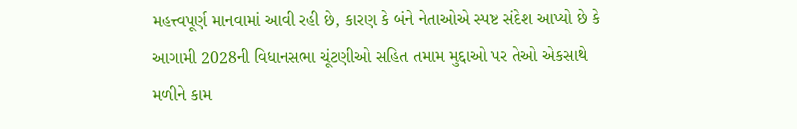મહત્ત્વપૂર્ણ માનવામાં આવી રહી છે, કારણ કે બંને નેતાઓએ સ્પષ્ટ સંદેશ આપ્યો છે કે આગામી 2028ની વિધાનસભા ચૂંટણીઓ સહિત તમામ મુદ્દાઓ પર તેઓ એકસાથે મળીને કામ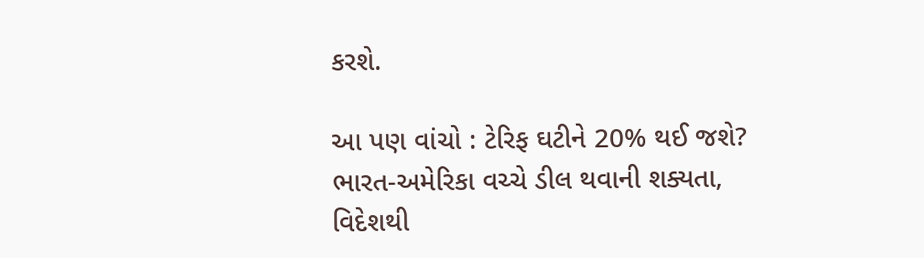કરશે.

આ પણ વાંચો : ટેરિફ ઘટીને 20% થઈ જશે? ભારત-અમેરિકા વચ્ચે ડીલ થવાની શક્યતા, વિદેશથી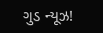ગુડ ન્યૂઝ!